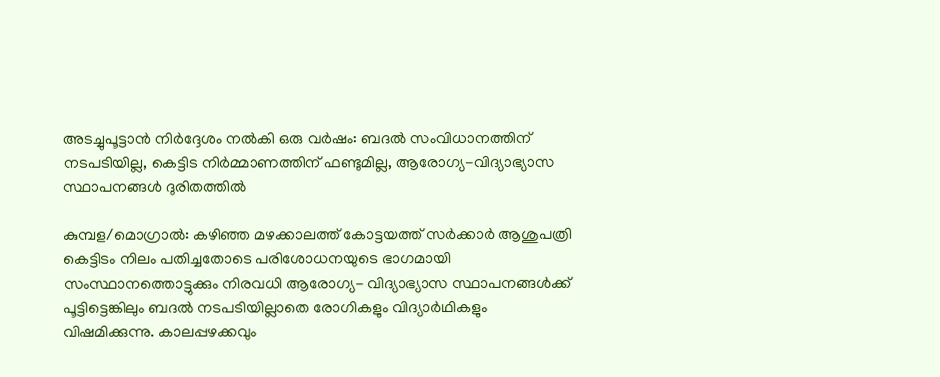അടച്ചുപൂട്ടാന്‍ നിര്‍ദ്ദേശം നല്‍കി ഒരു വര്‍ഷം: ബദല്‍ സംവിധാനത്തിന് നടപടിയില്ല, കെട്ടിട നിര്‍മ്മാണത്തിന് ഫണ്ടുമില്ല, ആരോഗ്യ-വിദ്യാഭ്യാസ സ്ഥാപനങ്ങള്‍ ദുരിതത്തില്‍

കുമ്പള/മൊഗ്രാല്‍: കഴിഞ്ഞ മഴക്കാലത്ത് കോട്ടയത്ത് സര്‍ക്കാര്‍ ആശുപത്രി കെട്ടിടം നിലം പതിച്ചതോടെ പരിശോധനയുടെ ഭാഗമായി സംസ്ഥാനത്തൊട്ടുക്കും നിരവധി ആരോഗ്യ- വിദ്യാഭ്യാസ സ്ഥാപനങ്ങള്‍ക്ക് പൂട്ടിട്ടെങ്കിലും ബദല്‍ നടപടിയില്ലാതെ രോഗികളും വിദ്യാര്‍ഥികളും വിഷമിക്കുന്നു. കാലപ്പഴക്കവും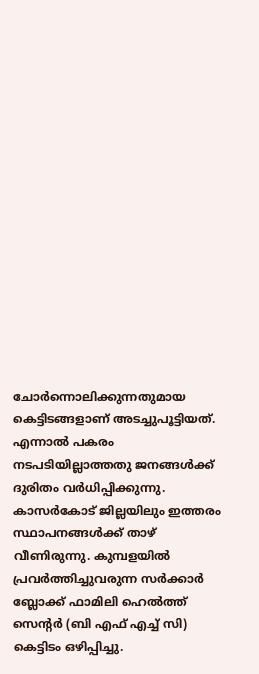ചോര്‍ന്നൊലിക്കുന്നതുമായ കെട്ടിടങ്ങളാണ് അടച്ചുപൂട്ടിയത്. എന്നാല്‍ പകരം നടപടിയില്ലാത്തതു ജനങ്ങള്‍ക്ക് ദുരിതം വര്‍ധിപ്പിക്കുന്നു.
കാസര്‍കോട് ജില്ലയിലും ഇത്തരം സ്ഥാപനങ്ങള്‍ക്ക് താഴ് വീണിരുന്നു. കുമ്പളയില്‍ പ്രവര്‍ത്തിച്ചുവരുന്ന സര്‍ക്കാര്‍ ബ്ലോക്ക് ഫാമിലി ഹെല്‍ത്ത് സെന്റര്‍ (ബി എഫ് എച്ച് സി) കെട്ടിടം ഒഴിപ്പിച്ചു.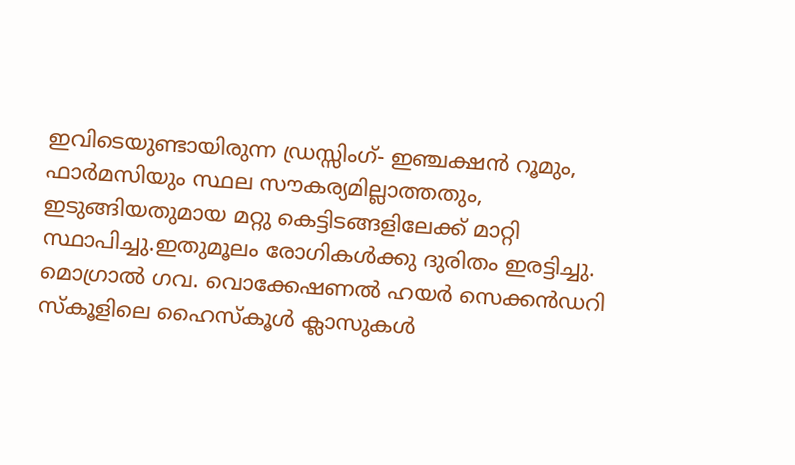ഇവിടെയുണ്ടായിരുന്ന ഡ്രസ്സിംഗ്- ഇഞ്ചക്ഷന്‍ റൂമും, ഫാര്‍മസിയും സ്ഥല സൗകര്യമില്ലാത്തതും, ഇടുങ്ങിയതുമായ മറ്റു കെട്ടിടങ്ങളിലേക്ക് മാറ്റി സ്ഥാപിച്ചു.ഇതുമൂലം രോഗികള്‍ക്കു ദുരിതം ഇരട്ടിച്ചു.
മൊഗ്രാല്‍ ഗവ. വൊക്കേഷണല്‍ ഹയര്‍ സെക്കന്‍ഡറി സ്‌കൂളിലെ ഹൈസ്‌കൂള്‍ ക്ലാസുകള്‍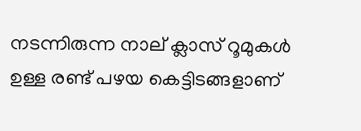നടന്നിരുന്ന നാല് ക്ലാസ് റൂമുകള്‍ ഉള്ള രണ്ട് പഴയ കെട്ടിടങ്ങളാണ്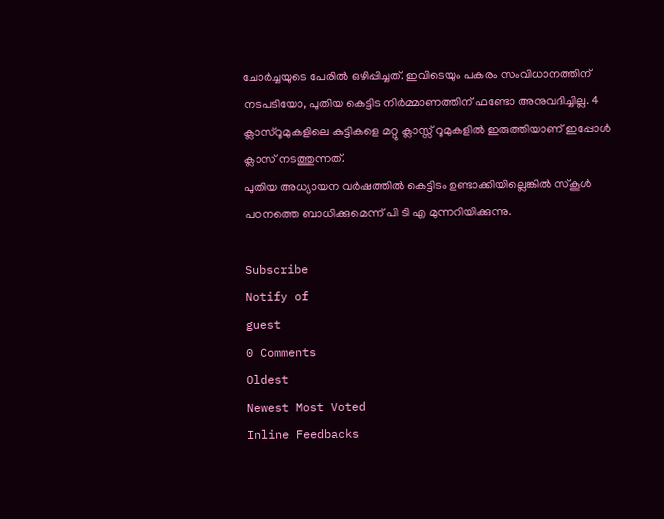ചോര്‍ച്ചയുടെ പേരില്‍ ഒഴിപ്പിച്ചത്. ഇവിടെയും പകരം സംവിധാനത്തിന് നടപടിയോ, പുതിയ കെട്ടിട നിര്‍മ്മാണത്തിന് ഫണ്ടോ അനുവദിച്ചില്ല. 4 ക്ലാസ്‌റൂമുകളിലെ കുട്ടികളെ മറ്റു ക്ലാസ്സ് റൂമുകളില്‍ ഇരുത്തിയാണ് ഇപ്പോള്‍ ക്ലാസ് നടത്തുന്നത്.
പുതിയ അധ്യായന വര്‍ഷത്തില്‍ കെട്ടിടം ഉണ്ടാക്കിയില്ലെങ്കില്‍ സ്‌കൂള്‍ പഠനത്തെ ബാധിക്കുമെന്ന് പി ടി എ മുന്നറിയിക്കുന്നു.

Subscribe
Notify of
guest
0 Comments
Oldest
Newest Most Voted
Inline Feedbacks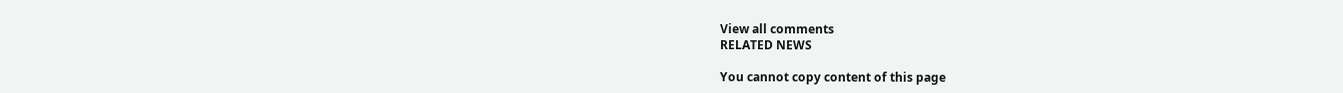View all comments
RELATED NEWS

You cannot copy content of this page